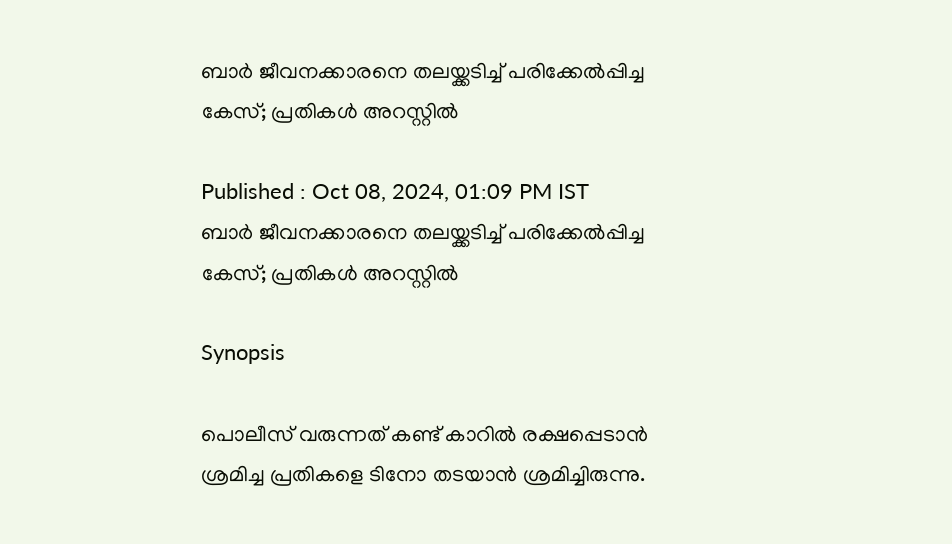ബാര്‍ ജീവനക്കാരനെ തലയ്ക്കടിച്ച് പരിക്കേല്‍പ്പിച്ച കേസ്; പ്രതികള്‍ അറസ്റ്റില്‍

Published : Oct 08, 2024, 01:09 PM IST
ബാര്‍ ജീവനക്കാരനെ തലയ്ക്കടിച്ച് പരിക്കേല്‍പ്പിച്ച കേസ്; പ്രതികള്‍ അറസ്റ്റില്‍

Synopsis

പൊലീസ് വരുന്നത് കണ്ട് കാറിൽ രക്ഷപ്പെടാൻ ശ്രമിച്ച പ്രതികളെ ടിനോ തടയാൻ ശ്രമിച്ചിരുന്നു.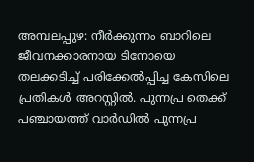അമ്പലപ്പുഴ: നീർക്കുന്നം ബാറിലെ ജീവനക്കാരനായ ടിനോയെ തലക്കടിച്ച് പരിക്കേൽപ്പിച്ച കേസിലെ പ്രതികൾ അറസ്റ്റിൽ. പുന്നപ്ര തെക്ക് പഞ്ചായത്ത് വാർഡിൽ പുന്നപ്ര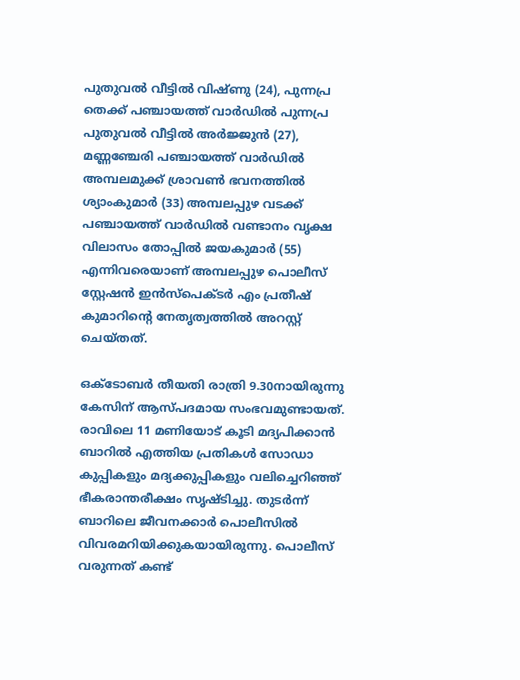പുതുവൽ വീട്ടിൽ വിഷ്ണു (24), പുന്നപ്ര തെക്ക് പഞ്ചായത്ത് വാർഡിൽ പുന്നപ്ര പുതുവൽ വീട്ടിൽ അർജ്ജുൻ (27), മണ്ണഞ്ചേരി പഞ്ചായത്ത് വാർഡിൽ അമ്പലമുക്ക് ശ്രാവൺ ഭവനത്തില്‍ ശ്യാംകുമാർ (33) അമ്പലപ്പുഴ വടക്ക് പഞ്ചായത്ത് വാർഡിൽ വണ്ടാനം വൃക്ഷ വിലാസം തോപ്പിൽ ജയകുമാർ (55) എന്നിവരെയാണ് അമ്പലപ്പുഴ പൊലീസ് സ്റ്റേഷൻ ഇൻസ്പെക്ടർ എം പ്രതീഷ് കുമാറിന്റെ നേതൃത്വത്തിൽ അറസ്റ്റ് ചെയ്തത്.

ഒക്ടോബർ തീയതി രാത്രി 9.30നായിരുന്നു കേസിന് ആസ്പദമായ സംഭവമുണ്ടായത്. രാവിലെ 11 മണിയോട് കൂടി മദ്യപിക്കാൻ ബാറിൽ എത്തിയ പ്രതികൾ സോഡാ കുപ്പികളും മദ്യക്കുപ്പികളും വലിച്ചെറിഞ്ഞ് ഭീകരാന്തരീക്ഷം സൃഷ്ടിച്ചു. തുടർന്ന് ബാറിലെ ജീവനക്കാര്‍ പൊലീസിൽ വിവരമറിയിക്കുകയായിരുന്നു. പൊലീസ് വരുന്നത് കണ്ട്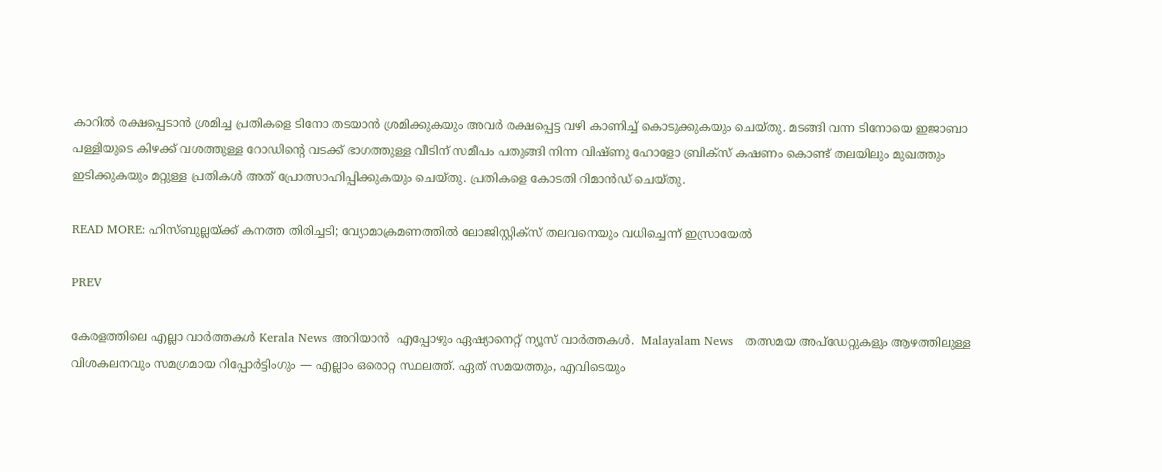കാറിൽ രക്ഷപ്പെടാൻ ശ്രമിച്ച പ്രതികളെ ടിനോ തടയാൻ ശ്രമിക്കുകയും അവർ രക്ഷപ്പെട്ട വഴി കാണിച്ച് കൊടുക്കുകയും ചെയ്തു. മടങ്ങി വന്ന ടിനോയെ ഇജാബാ പള്ളിയുടെ കിഴക്ക് വശത്തുള്ള റോഡിന്റെ വടക്ക് ഭാഗത്തുള്ള വീടിന് സമീപം പതുങ്ങി നിന്ന വിഷ്ണു ഹോളോ ബ്രിക്സ് കഷണം കൊണ്ട് തലയിലും മുഖത്തും ഇടിക്കുകയും മറ്റുള്ള പ്രതികൾ അത് പ്രോത്സാഹിപ്പിക്കുകയും ചെയ്തു. പ്രതികളെ കോടതി റിമാൻഡ് ചെയ്തു.

READ MORE: ഹിസ്ബുല്ലയ്ക്ക് കനത്ത തിരിച്ചടി; വ്യോമാക്രമണത്തിൽ ലോജിസ്റ്റിക്സ് തലവനെയും വധിച്ചെന്ന് ഇസ്രായേൽ

PREV

കേരളത്തിലെ എല്ലാ വാർത്തകൾ Kerala News അറിയാൻ  എപ്പോഴും ഏഷ്യാനെറ്റ് ന്യൂസ് വാർത്തകൾ.  Malayalam News   തത്സമയ അപ്‌ഡേറ്റുകളും ആഴത്തിലുള്ള വിശകലനവും സമഗ്രമായ റിപ്പോർട്ടിംഗും — എല്ലാം ഒരൊറ്റ സ്ഥലത്ത്. ഏത് സമയത്തും, എവിടെയും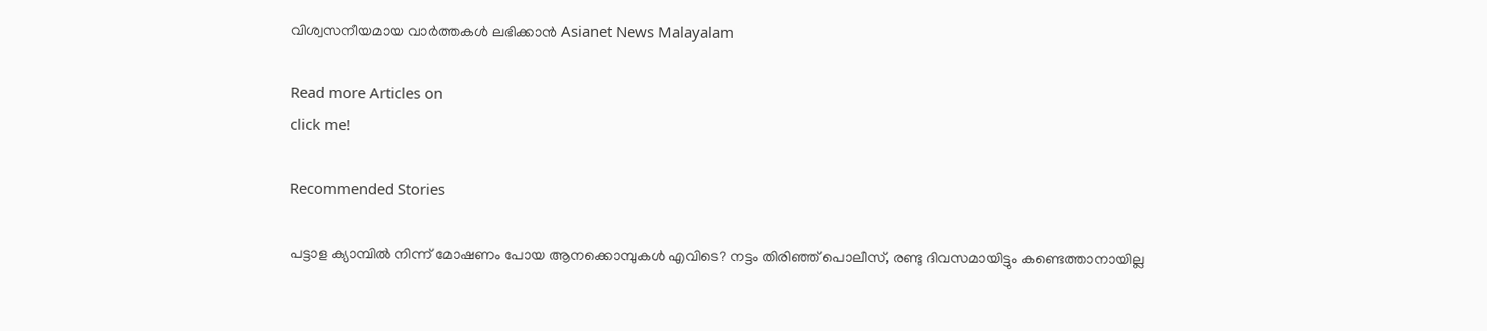വിശ്വസനീയമായ വാർത്തകൾ ലഭിക്കാൻ Asianet News Malayalam

Read more Articles on
click me!

Recommended Stories

പട്ടാള ക്യാമ്പിൽ നിന്ന് മോഷണം പോയ ആനക്കൊമ്പുകള്‍ എവിടെ? നട്ടം തിരിഞ്ഞ് പൊലീസ്, രണ്ടു ദിവസമായിട്ടും കണ്ടെത്താനായില്ല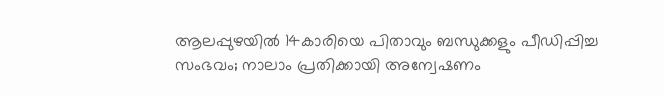ആലപ്പുഴയിൽ 14കാരിയെ പിതാവും ബന്ധുക്കളും പീഡിപ്പിച്ച സംഭവം; നാലാം പ്രതിക്കായി അന്വേഷണം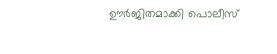ഊര്‍ജിതമാക്കി പൊലീസ്